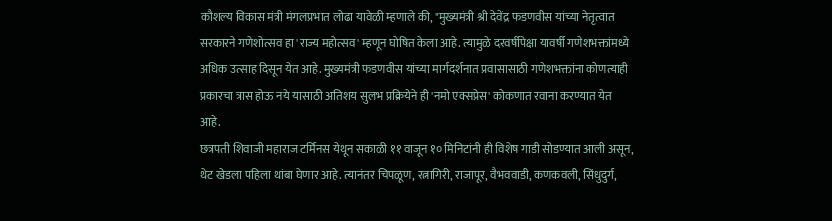कौशल्य विकास मंत्री मंगलप्रभात लोढा यावेळी म्हणाले की, "मुख्यमंत्री श्री देवेंद्र फडणवीस यांच्या नेतृत्वात सरकारने गणेशोत्सव हा 'राज्य महोत्सव' म्हणून घोषित केला आहे. त्यामुळे दरवर्षीपेक्षा यावर्षी गणेशभक्तांमध्ये अधिक उत्साह दिसून येत आहे. मुख्यमंत्री फडणवीस यांच्या मार्गदर्शनात प्रवासासाठी गणेशभक्तांना कोणत्याही प्रकारचा त्रास होऊ नये यासाठी अतिशय सुलभ प्रक्रियेने ही 'नमो एक्सप्रेस' कोकणात रवाना करण्यात येत आहे.
छत्रपती शिवाजी महाराज टर्मिनस येथून सकाळी ११ वाजून १० मिनिटांनी ही विशेष गाडी सोडण्यात आली असून, थेट खेडला पहिला थांबा घेणार आहे. त्यानंतर चिपळूण, रत्नागिरी, राजापूर, वैभववाडी, कणकवली, सिंधुदुर्ग,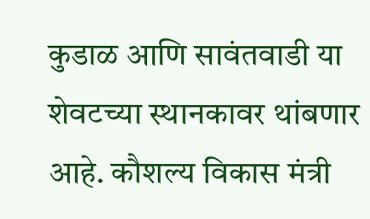कुडाळ आणि सावंतवाडी या शेवटच्या स्थानकावर थांबणार आहे. कौशल्य विकास मंत्री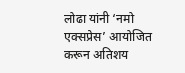लोढा यांनी ‘नमो एक्सप्रेस’ आयोजित करून अतिशय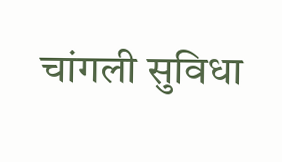चांगली सुविधा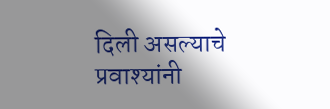दिली असल्याचे प्रवाश्यांनी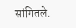सांगितले.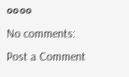००००
No comments:
Post a Comment